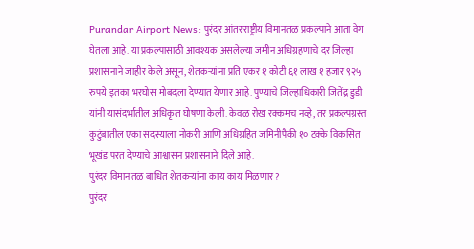Purandar Airport News: पुरंदर आंतरराष्ट्रीय विमानतळ प्रकल्पाने आता वेग घेतला आहे. या प्रकल्पासाठी आवश्यक असलेल्या जमीन अधिग्रहणाचे दर जिल्हा प्रशासनाने जाहीर केले असून, शेतकऱ्यांना प्रति एकर १ कोटी ६१ लाख १ हजार ९२५ रुपये इतका भरघोस मोबदला देण्यात येणार आहे. पुण्याचे जिल्हाधिकारी जितेंद्र डुडी यांनी यासंदर्भातील अधिकृत घोषणा केली. केवळ रोख रक्कमच नव्हे, तर प्रकल्पग्रस्त कुटुंबातील एका सदस्याला नोकरी आणि अधिग्रहित जमिनीपैकी १० टक्के विकसित भूखंड परत देण्याचे आश्वासन प्रशासनाने दिले आहे.
पुरंदर विमानतळ बाधित शेतकऱ्यांना काय काय मिळणार?
पुरंदर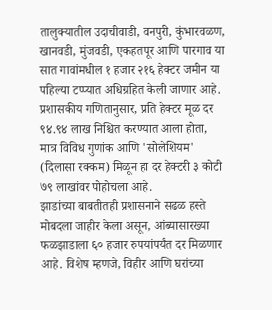तालुक्यातील उदाचीवाडी, वनपुरी, कुंभारवळण, खानवडी, मुंजवडी, एकहतपूर आणि पारगाव या सात गावांमधील १ हजार २१६ हेक्टर जमीन या पहिल्या टप्प्यात अधिग्रहित केली जाणार आहे. प्रशासकीय गणितानुसार, प्रति हेक्टर मूळ दर ९४.९४ लाख निश्चित करण्यात आला होता, मात्र विविध गुणांक आणि 'सोलेशियम' (दिलासा रक्कम) मिळून हा दर हेक्टरी ३ कोटी ७९ लाखांवर पोहोचला आहे.
झाडांच्या बाबतीतही प्रशासनाने सढळ हस्ते मोबदला जाहीर केला असून, आंब्यासारख्या फळझाडाला ६० हजार रुपयांपर्यंत दर मिळणार आहे. विशेष म्हणजे, विहीर आणि घरांच्या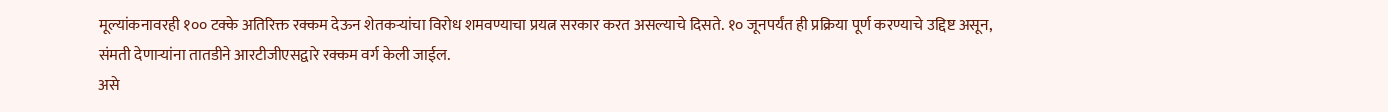मूल्यांकनावरही १०० टक्के अतिरिक्त रक्कम देऊन शेतकऱ्यांचा विरोध शमवण्याचा प्रयत्न सरकार करत असल्याचे दिसते. १० जूनपर्यंत ही प्रक्रिया पूर्ण करण्याचे उद्दिष्ट असून, संमती देणाऱ्यांना तातडीने आरटीजीएसद्वारे रक्कम वर्ग केली जाईल.
असे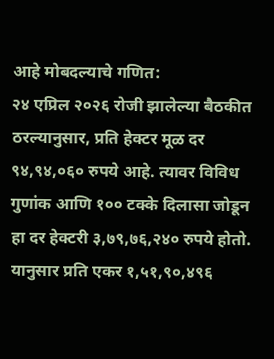आहे मोबदल्याचे गणित:
२४ एप्रिल २०२६ रोजी झालेल्या बैठकीत ठरल्यानुसार, प्रति हेक्टर मूळ दर ९४,९४,०६० रुपये आहे. त्यावर विविध गुणांक आणि १०० टक्के दिलासा जोडून हा दर हेक्टरी ३,७९,७६,२४० रुपये होतो. यानुसार प्रति एकर १,५१,९०,४९६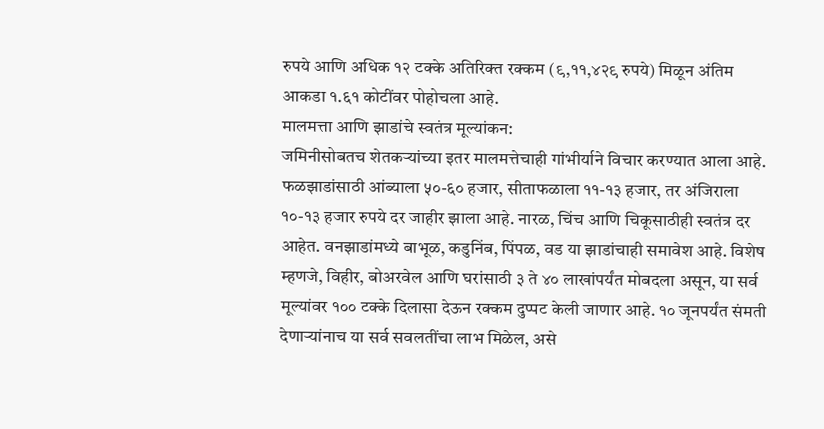रुपये आणि अधिक १२ टक्के अतिरिक्त रक्कम (९,११,४२९ रुपये) मिळून अंतिम आकडा १.६१ कोटींवर पोहोचला आहे.
मालमत्ता आणि झाडांचे स्वतंत्र मूल्यांकन:
जमिनीसोबतच शेतकऱ्यांच्या इतर मालमत्तेचाही गांभीर्याने विचार करण्यात आला आहे. फळझाडांसाठी आंब्याला ५०-६० हजार, सीताफळाला ११-१३ हजार, तर अंजिराला १०-१३ हजार रुपये दर जाहीर झाला आहे. नारळ, चिंच आणि चिकूसाठीही स्वतंत्र दर आहेत. वनझाडांमध्ये बाभूळ, कडुनिंब, पिंपळ, वड या झाडांचाही समावेश आहे. विशेष म्हणजे, विहीर, बोअरवेल आणि घरांसाठी ३ ते ४० लाखांपर्यंत मोबदला असून, या सर्व मूल्यांवर १०० टक्के दिलासा देऊन रक्कम दुप्पट केली जाणार आहे. १० जूनपर्यंत संमती देणाऱ्यांनाच या सर्व सवलतींचा लाभ मिळेल, असे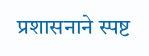प्रशासनाने स्पष्ट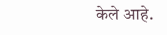केले आहे.